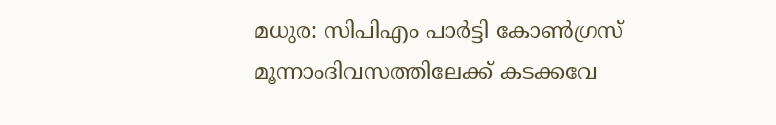മധുര: സിപിഎം പാർട്ടി കോൺഗ്രസ് മൂന്നാംദിവസത്തിലേക്ക് കടക്കവേ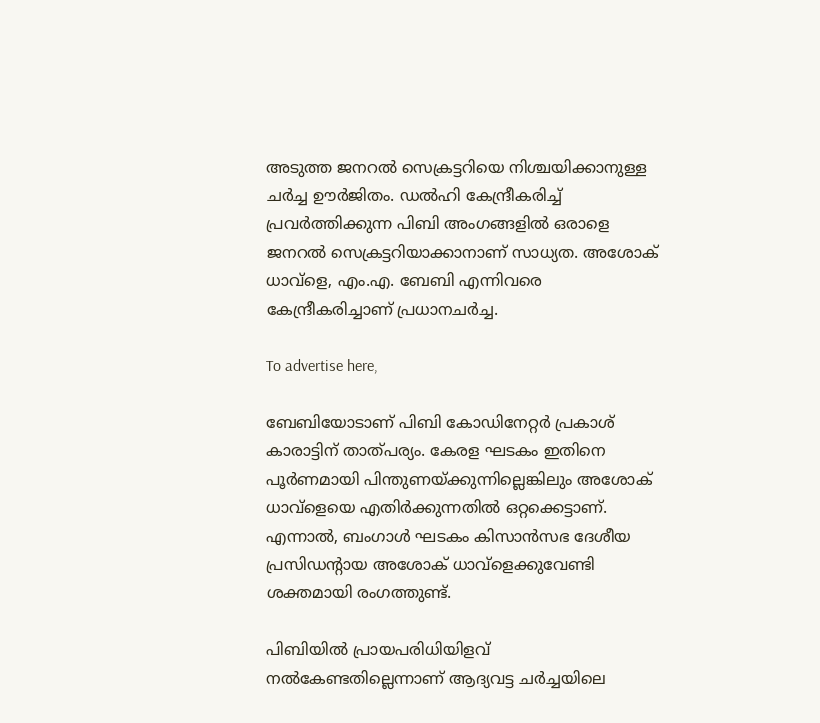അടുത്ത ജനറൽ സെക്രട്ടറിയെ നിശ്ചയിക്കാനുള്ള ചർച്ച ഊർജിതം. ഡൽഹി കേന്ദ്രീകരിച്ച് പ്രവർത്തിക്കുന്ന പിബി അംഗങ്ങളിൽ ഒരാളെ ജനറൽ സെക്രട്ടറിയാക്കാനാണ് സാധ്യത. അശോക് ധാവ്‌ളെ, എം.എ. ബേബി എന്നിവരെ കേന്ദ്രീകരിച്ചാണ് പ്രധാനചർച്ച.

To advertise here,

ബേബിയോടാണ് പിബി കോഡിനേറ്റർ പ്രകാശ് കാരാട്ടിന് താത്‌പര്യം. കേരള ഘടകം ഇതിനെ പൂർണമായി പിന്തുണയ്ക്കുന്നില്ലെങ്കിലും അശോക് ധാവ്‌ളെയെ എതിർക്കുന്നതിൽ ഒറ്റക്കെട്ടാണ്. എന്നാൽ, ബംഗാൾ ഘടകം കിസാൻസഭ ദേശീയ പ്രസിഡന്റായ അശോക് ധാവ്‌ളെക്കുവേണ്ടി ശക്തമായി രംഗത്തുണ്ട്.

പിബിയിൽ പ്രായപരിധിയിളവ് നൽകേണ്ടതില്ലെന്നാണ് ആദ്യവട്ട ചർച്ചയിലെ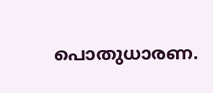പൊതുധാരണ.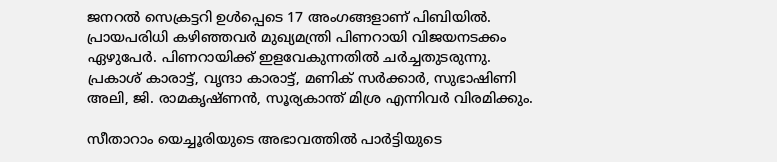ജനറൽ സെക്രട്ടറി ഉൾപ്പെടെ 17 അംഗങ്ങളാണ് പിബിയിൽ. പ്രായപരിധി കഴിഞ്ഞവർ മുഖ്യമന്ത്രി പിണറായി വിജയനടക്കം ഏഴുപേർ. പിണറായിക്ക് ഇളവേകുന്നതിൽ ചർച്ചതുടരുന്നു. പ്രകാശ് കാരാട്ട്, വൃന്ദാ കാരാട്ട്, മണിക് സർക്കാർ, സുഭാഷിണി അലി, ജി. രാമകൃഷ്ണൻ, സൂര്യകാന്ത് മിശ്ര എന്നിവർ വിരമിക്കും.

സീതാറാം യെച്ചൂരിയുടെ അഭാവത്തിൽ പാർട്ടിയുടെ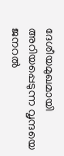ദേശീയമുഖമായി അറിയപ്പെടുന്ന വൃന്ദയെ ജനറൽ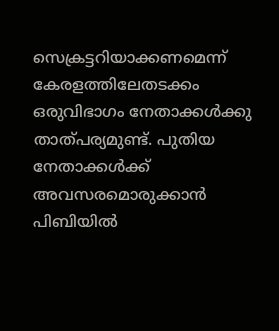സെക്രട്ടറിയാക്കണമെന്ന് കേരളത്തിലേതടക്കം ഒരുവിഭാഗം നേതാക്കൾക്കു താത്‌പര്യമുണ്ട്. പുതിയ നേതാക്കൾക്ക് അവസരമൊരുക്കാൻ പിബിയിൽ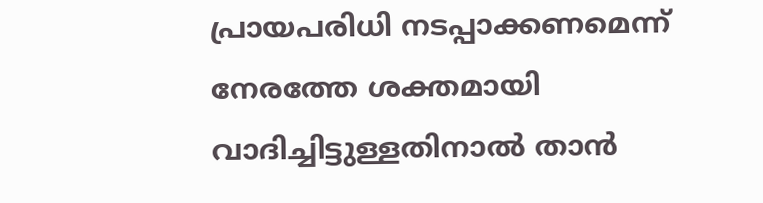പ്രായപരിധി നടപ്പാക്കണമെന്ന് നേരത്തേ ശക്തമായി വാദിച്ചിട്ടുള്ളതിനാൽ താൻ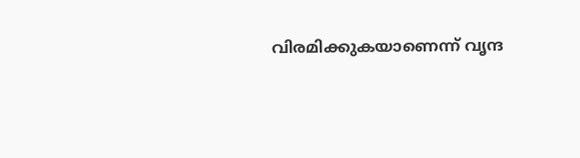വിരമിക്കുകയാണെന്ന് വൃന്ദ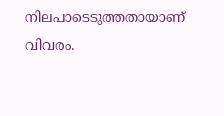നിലപാടെടുത്തതായാണ് വിവരം.